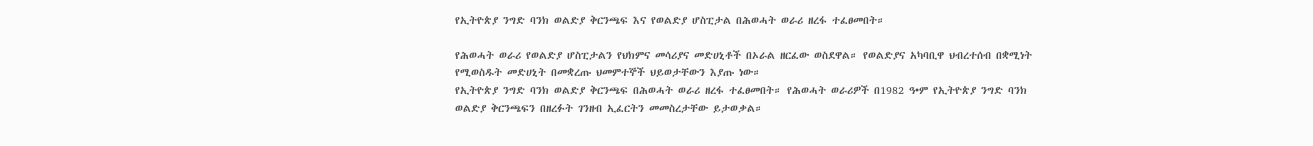የኢትዮጵያ ንግድ ባንክ ወልድያ ቅርንጫፍ እና የወልድያ ሆስፒታል በሕወሓት ወራሪ ዘረፋ ተፈፀመበት።

የሕወሓት ወራሪ የወልድያ ሆስፒታልን የህክምና መሳሪያና መድሀኒቶች በኦራል ዘርፈው ወስደዋል። የወልድያና አካባቢዋ ህብረተሰብ በቋሚነት የሚወስዱት መድሀኒት በመቋረጡ ህመምተኞች ህይወታቸውን እያጡ ነው።
የኢትዮጵያ ንግድ ባንክ ወልድያ ቅርንጫፍ በሕወሓት ወራሪ ዘረፋ ተፈፀመበት። የሕወሓት ወራሪዎች በ1982 ዓ•ም የኢትዮጵያ ንግድ ባንክ ወልድያ ቅርንጫፍን በዘረፉት ገንዘብ ኢፈርትን መመስረታቸው ይታወቃል።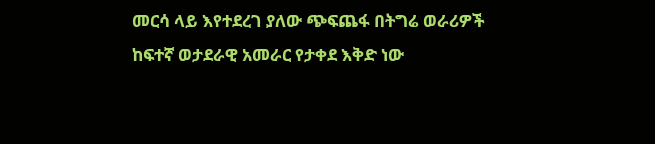መርሳ ላይ እየተደረገ ያለው ጭፍጨፋ በትግሬ ወራሪዎች ከፍተኛ ወታደራዊ አመራር የታቀደ እቅድ ነው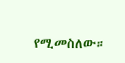የሚመስለው።